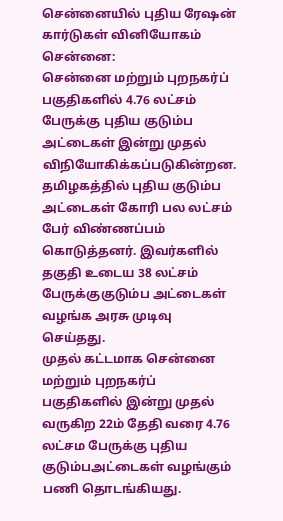சென்னையில் புதிய ரேஷன் கார்டுகள் வினியோகம்
சென்னை:
சென்னை மற்றும் புறநகர்ப் பகுதிகளில் 4.76 லட்சம் பேருக்கு புதிய குடும்ப அட்டைகள் இன்று முதல் விநியோகிக்கப்படுகின்றன.
தமிழகத்தில் புதிய குடும்ப அட்டைகள் கோரி பல லட்சம் பேர் விண்ணப்பம் கொடுத்தனர். இவர்களில் தகுதி உடைய 38 லட்சம் பேருக்குகுடும்ப அட்டைகள் வழங்க அரசு முடிவு செய்தது.
முதல் கட்டமாக சென்னை மற்றும் புறநகர்ப் பகுதிகளில் இன்று முதல் வருகிற 22ம் தேதி வரை 4.76 லட்சம பேருக்கு புதிய குடும்பஅட்டைகள் வழங்கும் பணி தொடங்கியது.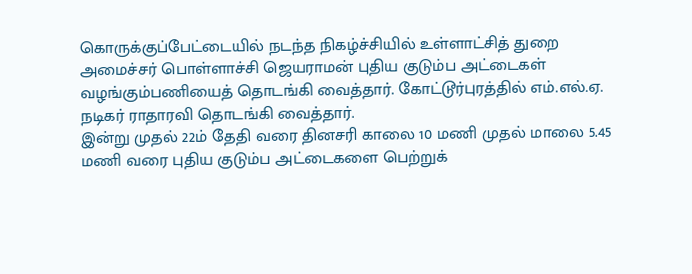கொருக்குப்பேட்டையில் நடந்த நிகழ்ச்சியில் உள்ளாட்சித் துறை அமைச்சர் பொள்ளாச்சி ஜெயராமன் புதிய குடும்ப அட்டைகள் வழங்கும்பணியைத் தொடங்கி வைத்தார். கோட்டூர்புரத்தில் எம்.எல்.ஏ. நடிகர் ராதாரவி தொடங்கி வைத்தார்.
இன்று முதல் 22ம் தேதி வரை தினசரி காலை 10 மணி முதல் மாலை 5.45 மணி வரை புதிய குடும்ப அட்டைகளை பெற்றுக்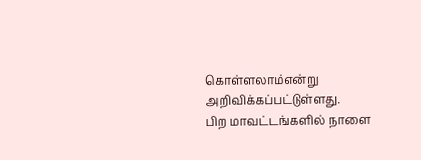கொள்ளலாம்என்று அறிவிக்கப்பட்டுள்ளது.
பிற மாவட்டங்களில் நாளை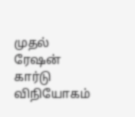முதல் ரேஷன் கார்டு விநியோகம்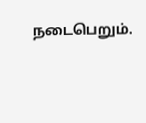நடைபெறும்.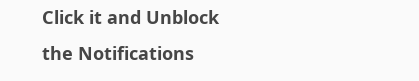Click it and Unblock the Notifications